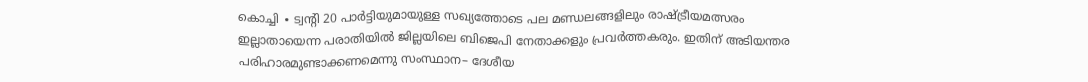കൊച്ചി ∙ ട്വന്റി 20 പാർട്ടിയുമായുള്ള സഖ്യത്തോടെ പല മണ്ഡലങ്ങളിലും രാഷ്ട്രീയമത്സരം ഇല്ലാതായെന്ന പരാതിയിൽ ജില്ലയിലെ ബിജെപി നേതാക്കളും പ്രവർത്തകരും. ഇതിന് അടിയന്തര പരിഹാരമുണ്ടാക്കണമെന്നു സംസ്ഥാന– ദേശീയ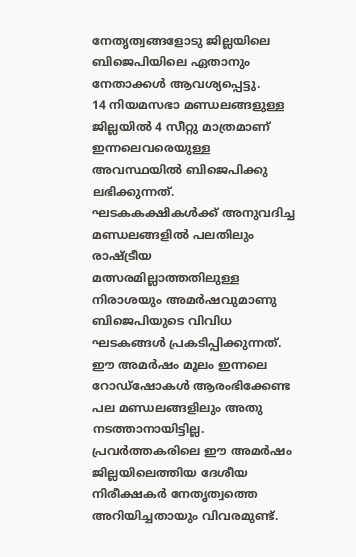നേതൃത്വങ്ങളോടു ജില്ലയിലെ ബിജെപിയിലെ ഏതാനും നേതാക്കൾ ആവശ്യപ്പെട്ടു.
14 നിയമസഭാ മണ്ഡലങ്ങളുള്ള ജില്ലയിൽ 4 സീറ്റു മാത്രമാണ് ഇന്നലെവരെയുള്ള അവസ്ഥയിൽ ബിജെപിക്കു ലഭിക്കുന്നത്. ഘടകകക്ഷികൾക്ക് അനുവദിച്ച മണ്ഡലങ്ങളിൽ പലതിലും രാഷ്ട്രീയ മത്സരമില്ലാത്തതിലുള്ള നിരാശയും അമർഷവുമാണു ബിജെപിയുടെ വിവിധ ഘടകങ്ങൾ പ്രകടിപ്പിക്കുന്നത്.
ഈ അമർഷം മൂലം ഇന്നലെ റോഡ്ഷോകൾ ആരംഭിക്കേണ്ട പല മണ്ഡലങ്ങളിലും അതു നടത്താനായിട്ടില്ല.
പ്രവർത്തകരിലെ ഈ അമർഷം ജില്ലയിലെത്തിയ ദേശീയ നിരീക്ഷകർ നേതൃത്വത്തെ അറിയിച്ചതായും വിവരമുണ്ട്.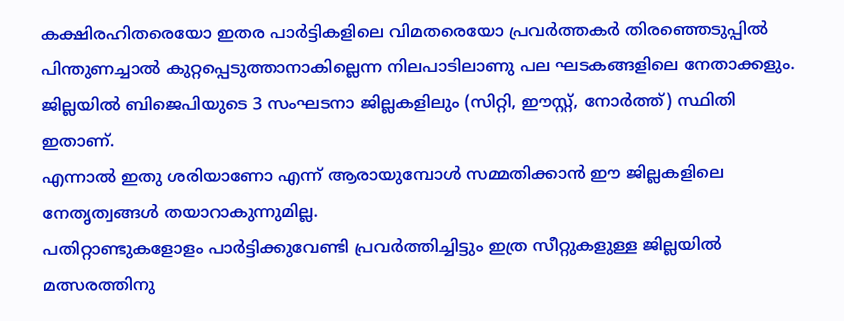കക്ഷിരഹിതരെയോ ഇതര പാർട്ടികളിലെ വിമതരെയോ പ്രവർത്തകർ തിരഞ്ഞെടുപ്പിൽ പിന്തുണച്ചാൽ കുറ്റപ്പെടുത്താനാകില്ലെന്ന നിലപാടിലാണു പല ഘടകങ്ങളിലെ നേതാക്കളും. ജില്ലയിൽ ബിജെപിയുടെ 3 സംഘടനാ ജില്ലകളിലും (സിറ്റി, ഈസ്റ്റ്, നോർത്ത്) സ്ഥിതി ഇതാണ്.
എന്നാൽ ഇതു ശരിയാണോ എന്ന് ആരായുമ്പോൾ സമ്മതിക്കാൻ ഈ ജില്ലകളിലെ നേതൃത്വങ്ങൾ തയാറാകുന്നുമില്ല.
പതിറ്റാണ്ടുകളോളം പാർട്ടിക്കുവേണ്ടി പ്രവർത്തിച്ചിട്ടും ഇത്ര സീറ്റുകളുള്ള ജില്ലയിൽ മത്സരത്തിനു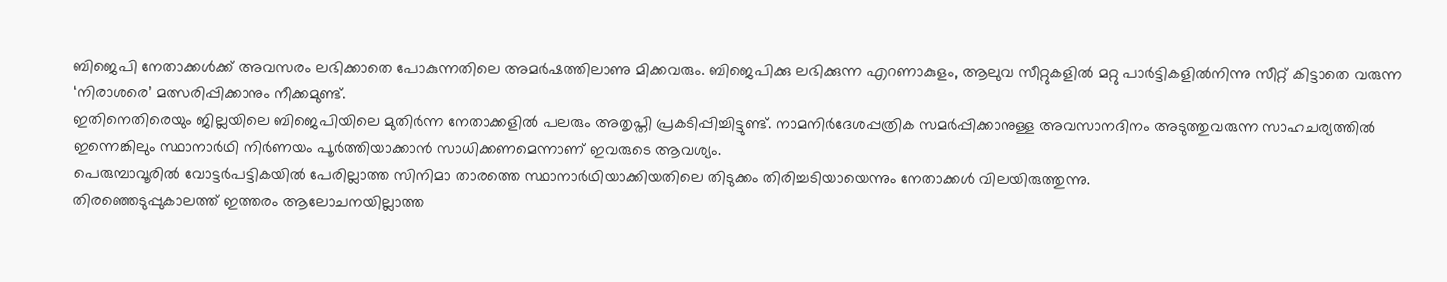ബിജെപി നേതാക്കൾക്ക് അവസരം ലഭിക്കാതെ പോകുന്നതിലെ അമർഷത്തിലാണു മിക്കവരും. ബിജെപിക്കു ലഭിക്കുന്ന എറണാകുളം, ആലുവ സീറ്റുകളിൽ മറ്റു പാർട്ടികളിൽനിന്നു സീറ്റ് കിട്ടാതെ വരുന്ന ‘നിരാശരെ’ മത്സരിപ്പിക്കാനും നീക്കമുണ്ട്.
ഇതിനെതിരെയും ജില്ലയിലെ ബിജെപിയിലെ മുതിർന്ന നേതാക്കളിൽ പലരും അതൃപ്തി പ്രകടിപ്പിച്ചിട്ടുണ്ട്. നാമനിർദേശപ്പത്രിക സമർപ്പിക്കാനുള്ള അവസാനദിനം അടുത്തുവരുന്ന സാഹചര്യത്തിൽ ഇന്നെങ്കിലും സ്ഥാനാർഥി നിർണയം പൂർത്തിയാക്കാൻ സാധിക്കണമെന്നാണ് ഇവരുടെ ആവശ്യം.
പെരുമ്പാവൂരിൽ വോട്ടർപട്ടികയിൽ പേരില്ലാത്ത സിനിമാ താരത്തെ സ്ഥാനാർഥിയാക്കിയതിലെ തിടുക്കം തിരിച്ചടിയായെന്നും നേതാക്കൾ വിലയിരുത്തുന്നു.
തിരഞ്ഞെടുപ്പുകാലത്ത് ഇത്തരം ആലോചനയില്ലാത്ത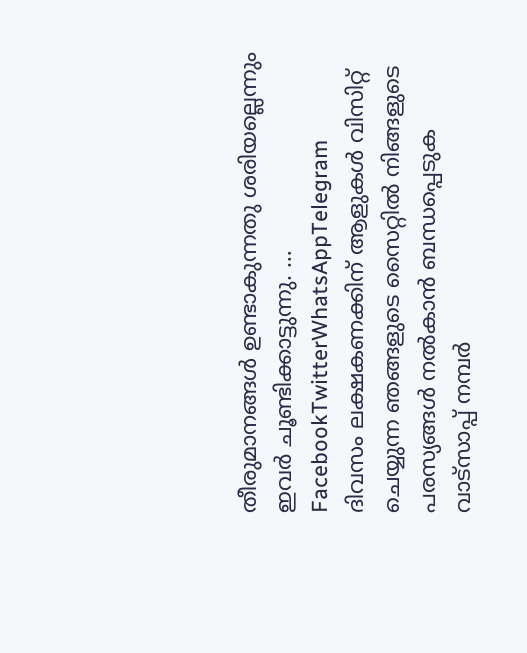തീരുമാനങ്ങൾ ഉണ്ടാകുന്നതു ശരിയല്ലെന്നും ഇവർ ചൂണ്ടിക്കാട്ടുന്നു. … FacebookTwitterWhatsAppTelegram
ദിവസം ലക്ഷകണക്കിന് ആളുകൾ വിസിറ്റ് ചെയ്യുന്ന ഞങ്ങളുടെ സൈറ്റിൽ നിങ്ങളുടെ പരസ്യങ്ങൾ നൽകാൻ ബന്ധപ്പെടുക വാട്സാപ്പ് നമ്പർ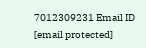7012309231 Email ID [email protected]